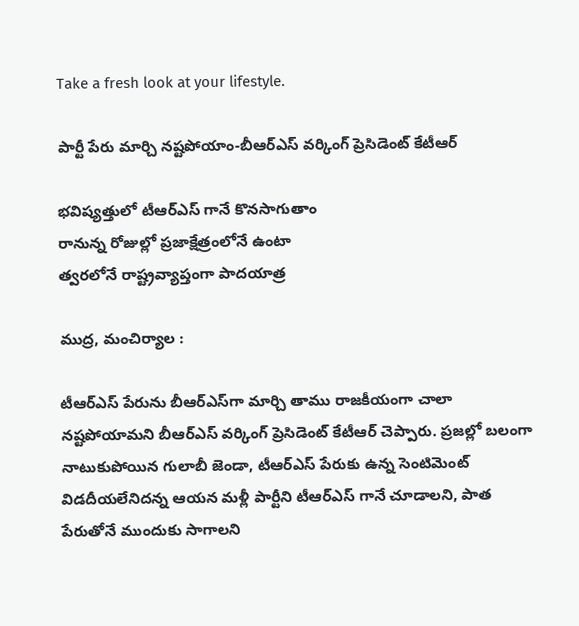Take a fresh look at your lifestyle.

పార్టీ పేరు మార్చి నష్టపోయాం-బీఆర్ఎస్ వర్కింగ్ ప్రెసిడెంట్ కేటీఆర్

భవిష్యత్తులో టీఆర్ఎస్ గానే కొనసాగుతాం
రానున్న రోజుల్లో ప్రజాక్షేత్రంలోనే ఉంటా
త్వరలోనే రాష్ట్రవ్యాప్తంగా పాదయాత్ర

ముద్ర, మంచిర్యాల :

టీఆర్ఎస్ పేరును బీఆర్ఎస్‌గా మార్చి తాము రాజకీయంగా చాలా నష్టపోయామని బీఆర్ఎస్ వర్కింగ్ ప్రెసిడెంట్ కేటీఆర్ చెప్పారు. ప్రజల్లో బలంగా నాటుకుపోయిన గులాబీ జెండా, టీఆర్ఎస్ పేరుకు ఉన్న సెంటిమెంట్ విడదీయలేనిదన్న ఆయన మళ్లీ పార్టీని టీఆర్ఎస్‌ గానే చూడాలని, పాత పేరుతోనే ముందుకు సాగాలని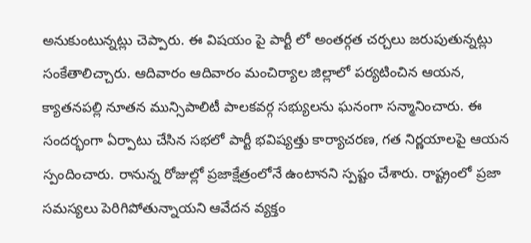అనుకుంటున్నట్లు చెప్పారు. ఈ విషయం పై పార్టీ లో అంతర్గత చర్చలు జరుపుతున్నట్లు సంకేతాలిచ్చారు. ఆదివారం ఆదివారం మంచిర్యాల జిల్లాలో పర్యటించిన ఆయన, క్యాతనపల్లి నూతన మున్సిపాలిటీ పాలకవర్గ సభ్యులను ఘనంగా సన్మానించారు. ఈ సందర్భంగా ఏర్పాటు చేసిన సభలో పార్టీ భవిష్యత్తు కార్యాచరణ, గత నిర్ణయాలపై ఆయన స్పందించారు. రానున్న రోజుల్లో ప్రజాక్షేత్రంలోనే ఉంటానని స్పష్టం చేశారు. రాష్ట్రంలో ప్రజా సమస్యలు పెరిగిపోతున్నాయని ఆవేదన వ్యక్తం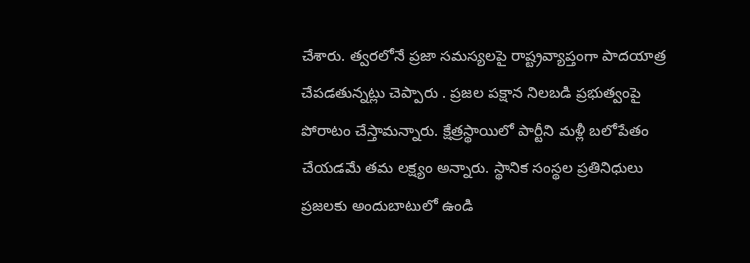చేశారు. త్వరలోనే ప్రజా సమస్యలపై రాష్ట్రవ్యాప్తంగా పాదయాత్ర చేపడతున్నట్లు చెప్పారు . ప్రజల పక్షాన నిలబడి ప్రభుత్వంపై పోరాటం చేస్తామన్నారు. క్షేత్రస్థాయిలో పార్టీని మళ్లీ బలోపేతం చేయడమే తమ లక్ష్యం అన్నారు. స్థానిక సంస్థల ప్రతినిధులు ప్రజలకు అందుబాటులో ఉండి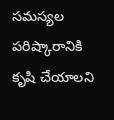సమస్యల పరిష్కారానికి కృషి చేయాలని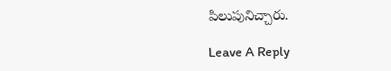పిలుపునిచ్చారు.

Leave A Reply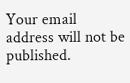Your email address will not be published.